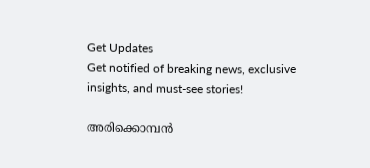Get Updates
Get notified of breaking news, exclusive insights, and must-see stories!

അരിക്കൊമ്പൻ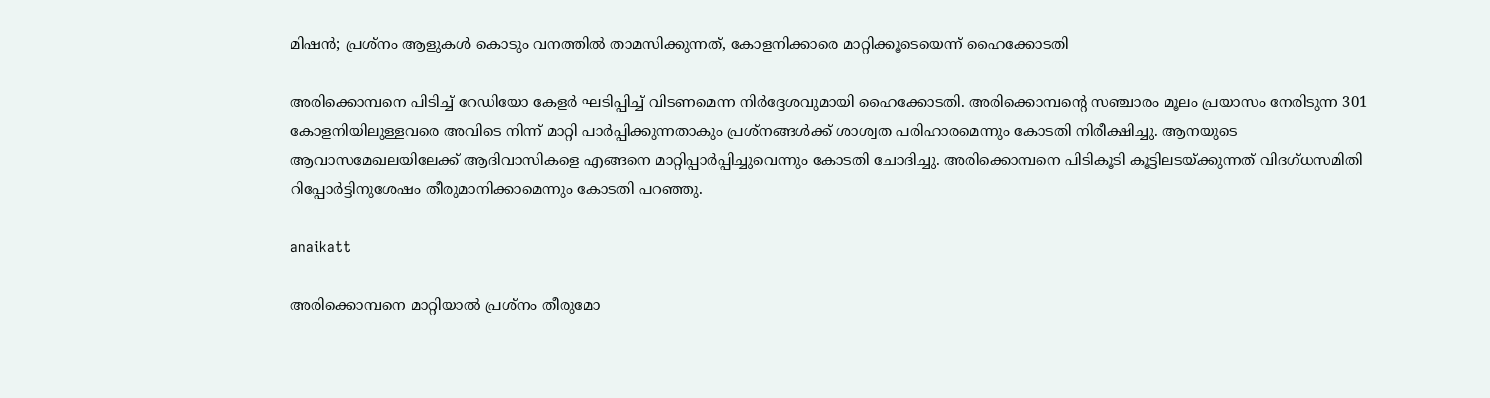മിഷൻ; പ്രശ്നം ആളുകൾ കൊടും വനത്തിൽ താമസിക്കുന്നത്, കോളനിക്കാരെ മാറ്റിക്കൂടെയെന്ന് ഹൈക്കോടതി

അരിക്കൊമ്പനെ പിടിച്ച് റേഡിയോ കേളർ ഘടിപ്പിച്ച് വിടണമെന്ന നിർദ്ദേശവുമായി ഹൈക്കോടതി. അരിക്കൊമ്പന്റെ സഞ്ചാരം മൂലം പ്രയാസം നേരിടുന്ന 301 കോളനിയിലുള്ളവരെ അവിടെ നിന്ന് മാറ്റി പാർപ്പിക്കുന്നതാകും പ്രശ്നങ്ങൾക്ക് ശാശ്വത പരിഹാരമെന്നും കോടതി നിരീക്ഷിച്ചു. ആനയുടെ ആവാസമേഖലയിലേക്ക് ആദിവാസികളെ എങ്ങനെ മാറ്റിപ്പാര്‍പ്പിച്ചുവെന്നും കോടതി ചോദിച്ചു. അരിക്കൊമ്പനെ പിടികൂടി കൂട്ടിലടയ്ക്കുന്നത് വിദഗ്ധസമിതി റിപ്പോർട്ടിനുശേഷം തീരുമാനിക്കാമെന്നും കോടതി പറഞ്ഞു.

anaikatt

അരിക്കൊമ്പനെ മാറ്റിയാല്‍ പ്രശ്നം തീരുമോ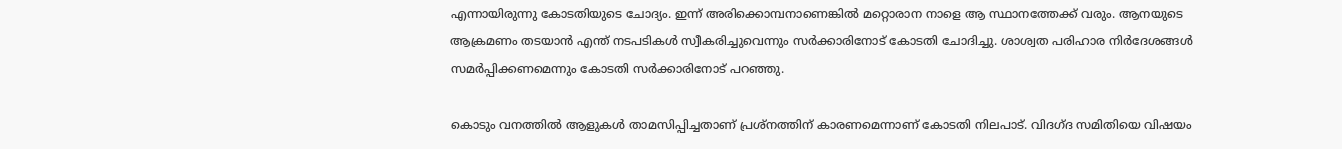എന്നായിരുന്നു കോടതിയുടെ ചോദ്യം. ഇന്ന് അരിക്കൊമ്പനാണെങ്കിൽ മറ്റൊരാന നാളെ ആ സ്ഥാനത്തേക്ക് വരും. ആനയുടെ ആക്രമണം തടയാൻ എന്ത് നടപടികൾ സ്വീകരിച്ചുവെന്നും സർക്കാരിനോട് കോടതി ചോദിച്ചു. ശാശ്വത പരിഹാര നിർദേശങ്ങൾ സമർപ്പിക്കണമെന്നും കോടതി സർക്കാരിനോട് പറഞ്ഞു.

കൊടും വനത്തിൽ ആളുകൾ താമസിപ്പിച്ചതാണ് പ്രശ്നത്തിന് കാരണമെന്നാണ് കോടതി നിലപാട്. വിദഗ്ദ സമിതിയെ വിഷയം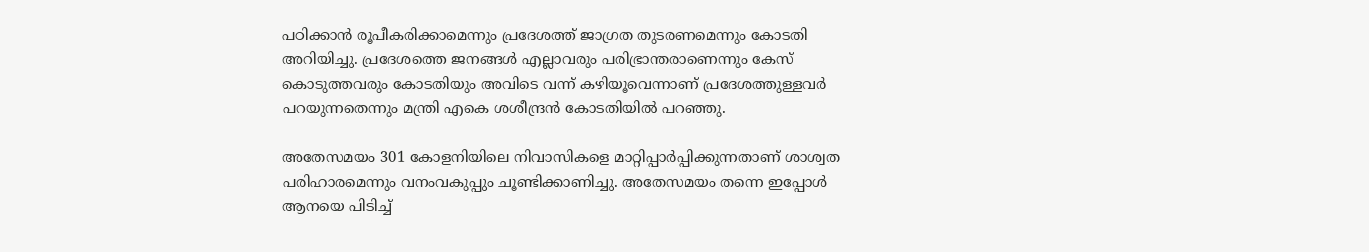പഠിക്കാൻ രൂപീകരിക്കാമെന്നും പ്രദേശത്ത് ജാഗ്രത തുടരണമെന്നും കോടതി അറിയിച്ചു. പ്രദേശത്തെ ജനങ്ങൾ എല്ലാവരും പരിഭ്രാന്തരാണെന്നും കേസ് കൊടുത്തവരും കോടതിയും അവിടെ വന്ന് കഴിയൂവെന്നാണ് പ്രദേശത്തുള്ളവർ പറയുന്നതെന്നും മന്ത്രി എകെ ശശീന്ദ്രൻ കോടതിയിൽ പറഞ്ഞു.

അതേസമയം 301 കോളനിയിലെ നിവാസികളെ മാറ്റിപ്പാര്‍പ്പിക്കുന്നതാണ് ശാശ്വത പരിഹാരമെന്നും വനംവകുപ്പും ചൂണ്ടിക്കാണിച്ചു. അതേസമയം തന്നെ ഇപ്പോൾ ആനയെ പിടിച്ച്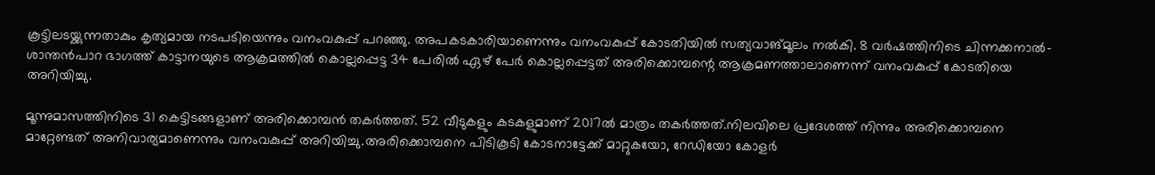കൂട്ടിലടയ്ക്കുന്നതാകും കൃത്യമായ നടപടിയെന്നും വനംവകുപ്പ് പറഞ്ഞു. അപകടകാരിയാണെന്നും വനംവകുപ്പ് കോടതിയിൽ സത്യവാങ്മൂലം നൽകി. 8 വർഷത്തിനിടെ ചിന്നക്കനാൽ-ശാന്തൻപാറ ഭാഗത്ത് കാട്ടാനയുടെ ആക്രമത്തിൽ കൊല്ലപ്പെട്ട 34 പേരിൽ ഏഴ് പേർ കൊല്ലപ്പെട്ടത് അരിക്കൊമ്പന്റെ ആക്രമണത്താലാണെന്ന് വനംവകുപ്പ് കോടതിയെ അറിയിച്ചു.

മൂന്നുമാസത്തിനിടെ 31 കെട്ടിടങ്ങളാണ് അരിക്കൊമ്പൻ തകർത്തത്. 52 വീടുകളും കടകളുമാണ് 2017ൽ മാത്രം തകർത്തത്.നിലവിലെ പ്രദേശത്ത് നിന്നും അരിക്കൊമ്പനെ മാറ്റേണ്ടത് അനിവാര്യമാണെന്നും വനംവകുപ്പ് അറിയിച്ചു.അരിക്കൊമ്പനെ പിടികൂടി കോടനാട്ടേക്ക് മാറ്റുകയോ, റേഡിയോ കോളർ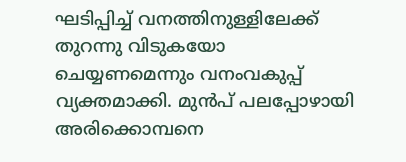ഘടിപ്പിച്ച് വനത്തിനുള്ളിലേക്ക് തുറന്നു വിടുകയോ ചെയ്യണമെന്നും വനംവകുപ്പ് വ്യക്തമാക്കി. മുൻപ് പലപ്പോഴായി അരിക്കൊമ്പനെ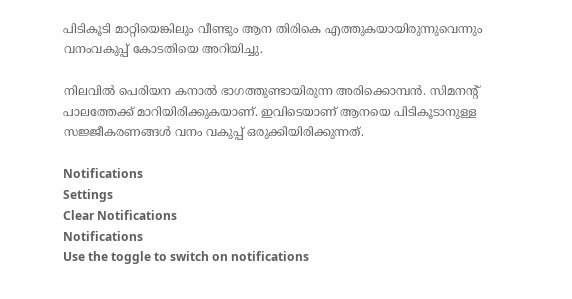പിടികൂടി മാറ്റിയെങ്കിലും വീണ്ടും ആന തിരികെ എത്തുകയായിരുന്നുവെന്നും വനംവകുപ്പ് കോടതിയെ അറിയിച്ചു.

നിലവിൽ പെരിയന കനാൽ ഭാഗത്തുണ്ടായിരുന്ന അരിക്കൊമ്പൻ. സിമനന്റ് പാലത്തേക്ക് മാറിയിരിക്കുകയാണ്. ഇവിടെയാണ് ആനയെ പിടികൂടാനുള്ള സജ്ജീകരണങ്ങൾ വനം വകുപ്പ് ഒരുക്കിയിരിക്കുന്നത്.

Notifications
Settings
Clear Notifications
Notifications
Use the toggle to switch on notifications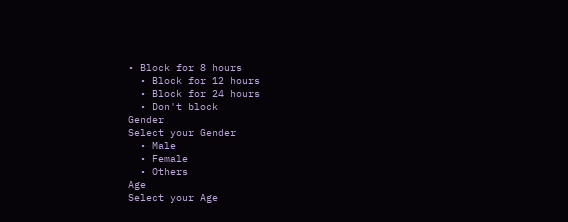• Block for 8 hours
  • Block for 12 hours
  • Block for 24 hours
  • Don't block
Gender
Select your Gender
  • Male
  • Female
  • Others
Age
Select your Age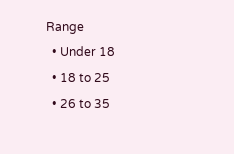Range
  • Under 18
  • 18 to 25
  • 26 to 35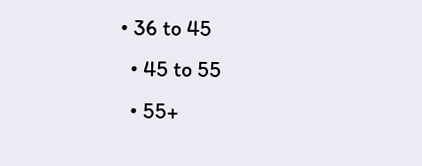• 36 to 45
  • 45 to 55
  • 55+